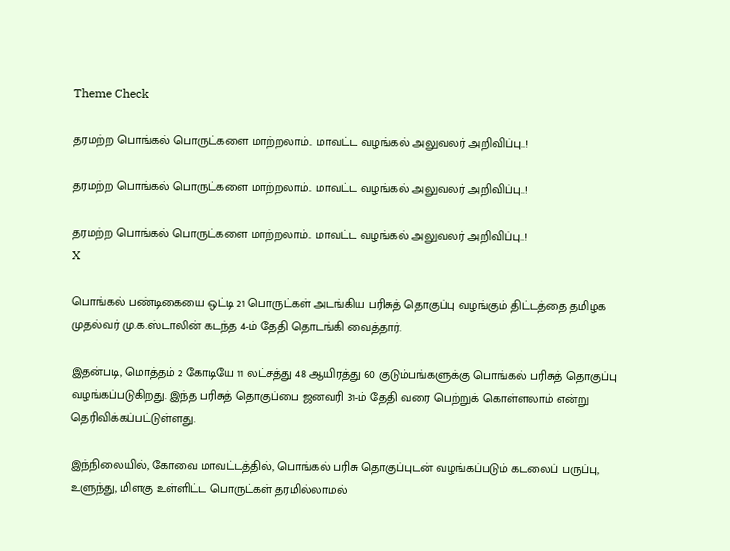Theme Check

தரமற்ற பொங்கல் பொருட்களை மாற்றலாம்.. மாவட்ட வழங்கல் அலுவலர் அறிவிப்பு..!

தரமற்ற பொங்கல் பொருட்களை மாற்றலாம்.. மாவட்ட வழங்கல் அலுவலர் அறிவிப்பு..!

தரமற்ற பொங்கல் பொருட்களை மாற்றலாம்.. மாவட்ட வழங்கல் அலுவலர் அறிவிப்பு..!
X

பொங்கல் பண்டிகையை ஒட்டி 21 பொருட்கள் அடங்கிய பரிசுத் தொகுப்பு வழங்கும் திட்டத்தை தமிழக முதல்வர் மு.க.ஸ்டாலின் கடந்த 4-ம் தேதி தொடங்கி வைத்தார்.

இதன்படி, மொத்தம் 2 கோடியே 11 லட்சத்து 48 ஆயிரத்து 60 குடும்பங்களுக்கு பொங்கல் பரிசுத் தொகுப்பு வழங்கப்படுகிறது. இந்த பரிசுத் தொகுப்பை ஜனவரி 31-ம் தேதி வரை பெற்றுக் கொள்ளலாம் என்று தெரிவிக்கப்பட்டுள்ளது.

இந்நிலையில், கோவை மாவட்டத்தில், பொங்கல் பரிசு தொகுப்புடன் வழங்கப்படும் கடலைப் பருப்பு, உளுந்து, மிளகு உள்ளிட்ட பொருட்கள் தரமில்லாமல்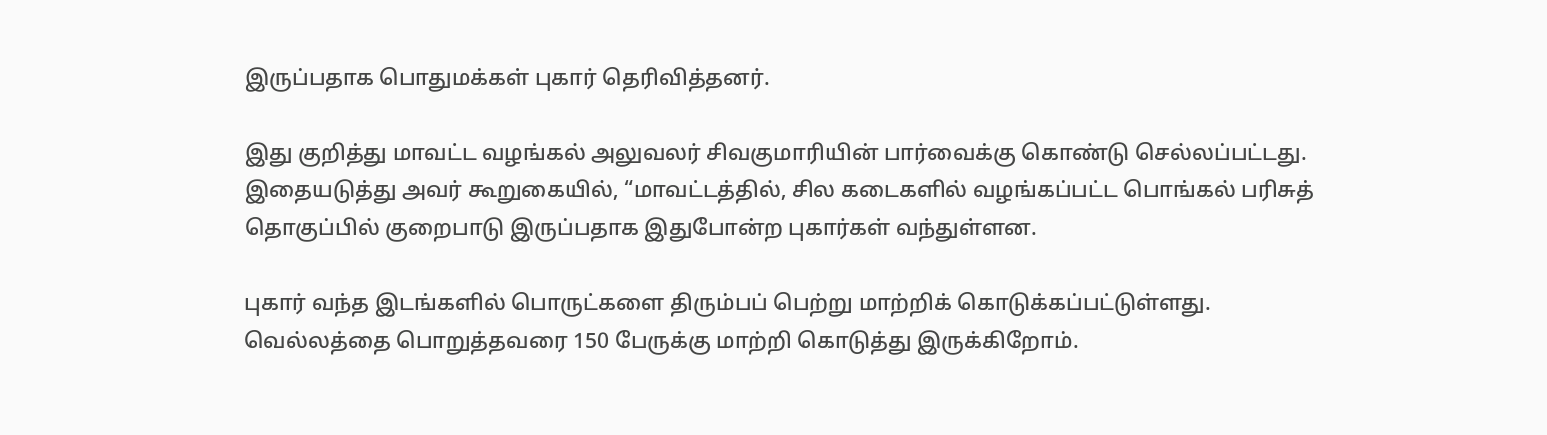இருப்பதாக பொதுமக்கள் புகார் தெரிவித்தனர்.

இது குறித்து மாவட்ட வழங்கல் அலுவலர் சிவகுமாரியின் பார்வைக்கு கொண்டு செல்லப்பட்டது. இதையடுத்து அவர் கூறுகையில், “மாவட்டத்தில், சில கடைகளில் வழங்கப்பட்ட பொங்கல் பரிசுத் தொகுப்பில் குறைபாடு இருப்பதாக இதுபோன்ற புகார்கள் வந்துள்ளன.

புகார் வந்த இடங்களில் பொருட்களை திரும்பப் பெற்று மாற்றிக் கொடுக்கப்பட்டுள்ளது. வெல்லத்தை பொறுத்தவரை 150 பேருக்கு மாற்றி கொடுத்து இருக்கிறோம்.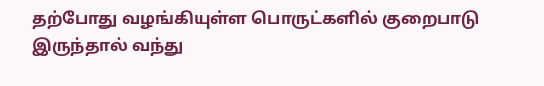தற்போது வழங்கியுள்ள பொருட்களில் குறைபாடு இருந்தால் வந்து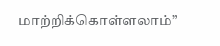மாற்றிக்கொள்ளலாம்”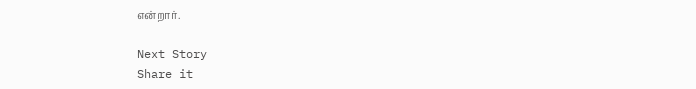என்றார்.

Next Story
Share it